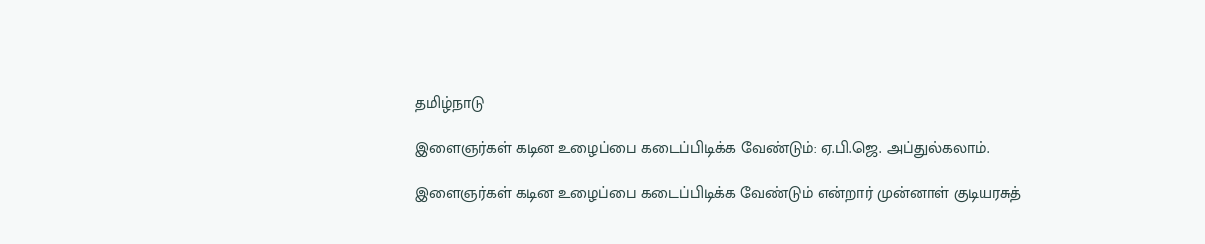தமிழ்நாடு

இளைஞர்கள் கடின உழைப்பை கடைப்பிடிக்க வேண்டும்: ஏ.பி.ஜெ. அப்துல்கலாம்.

இளைஞர்கள் கடின உழைப்பை கடைப்பிடிக்க வேண்டும் என்றார் முன்னாள் குடியரசுத்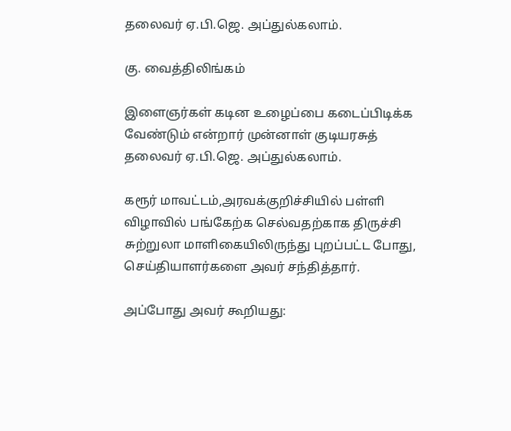தலைவர் ஏ.பி.ஜெ. அப்துல்கலாம்.

கு. வைத்திலிங்கம்

இளைஞர்கள் கடின உழைப்பை கடைப்பிடிக்க வேண்டும் என்றார் முன்னாள் குடியரசுத் தலைவர் ஏ.பி.ஜெ. அப்துல்கலாம்.

கரூர் மாவட்டம்,அரவக்குறிச்சியில் பள்ளி விழாவில் பங்கேற்க செல்வதற்காக திருச்சி சுற்றுலா மாளிகையிலிருந்து புறப்பட்ட போது, செய்தியாளர்களை அவர் சந்தித்தார்.

அப்போது அவர் கூறியது: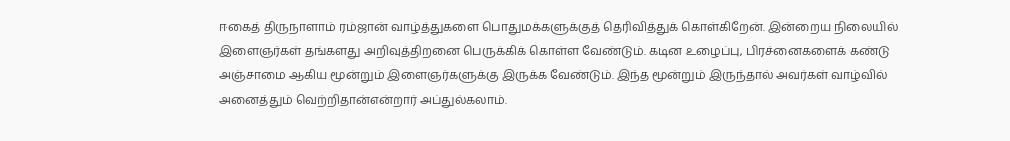ஈகைத் திருநாளாம் ரம்ஜான் வாழ்த்துகளை பொதுமக்களுக்குத் தெரிவித்துக் கொள்கிறேன். இன்றைய நிலையில் இளைஞர்கள் தங்களது அறிவுத்திறனை பெருக்கிக் கொள்ள வேண்டும். கடின உழைப்பு, பிரச்னைகளைக் கண்டு அஞ்சாமை ஆகிய மூன்றும் இளைஞர்களுக்கு இருக்க வேண்டும். இந்த மூன்றும் இருந்தால் அவர்கள் வாழ்வில் அனைத்தும் வெற்றிதான்என்றார் அப்துல்கலாம்.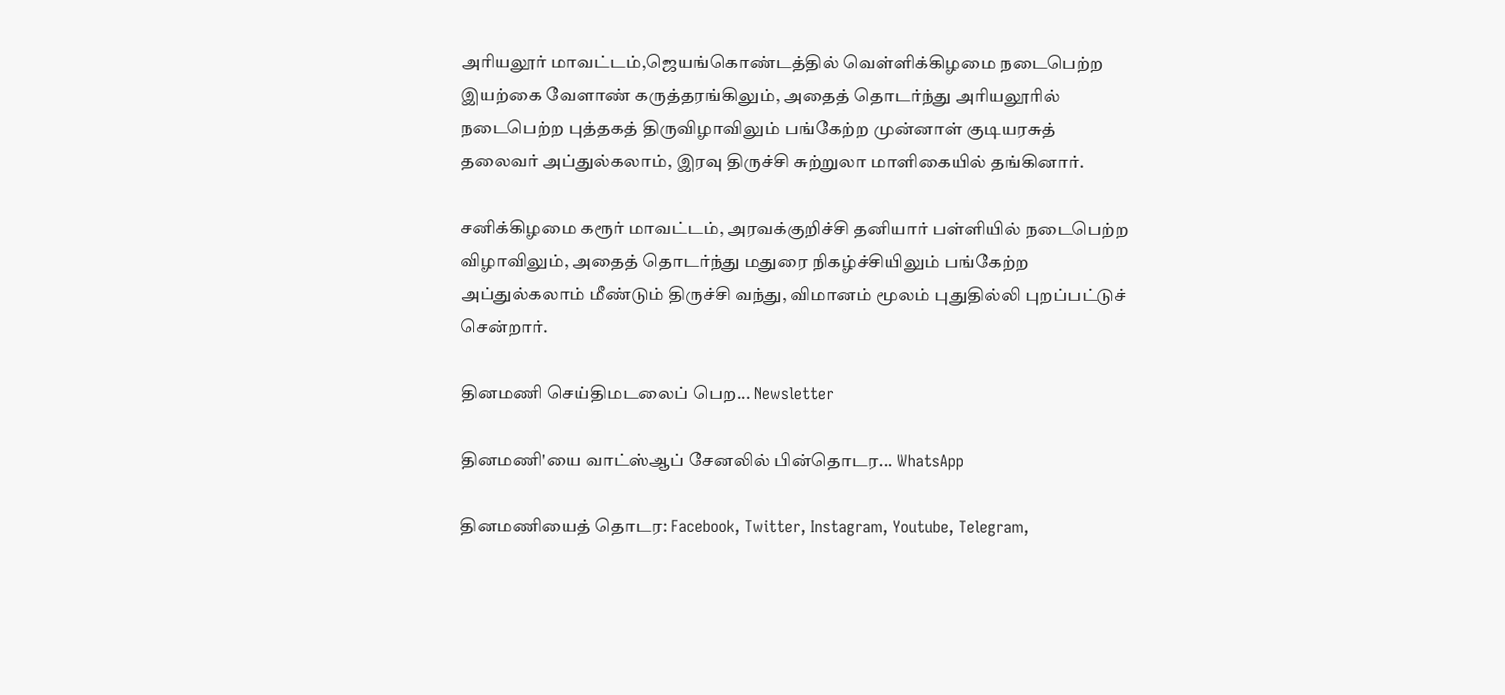அரியலூர் மாவட்டம்,ஜெயங்கொண்டத்தில் வெள்ளிக்கிழமை நடைபெற்ற இயற்கை வேளாண் கருத்தரங்கிலும், அதைத் தொடர்ந்து அரியலூரில் நடைபெற்ற புத்தகத் திருவிழாவிலும் பங்கேற்ற முன்னாள் குடியரசுத் தலைவர் அப்துல்கலாம், இரவு திருச்சி சுற்றுலா மாளிகையில் தங்கினார்.

சனிக்கிழமை கரூர் மாவட்டம், அரவக்குறிச்சி தனியார் பள்ளியில் நடைபெற்ற விழாவிலும், அதைத் தொடர்ந்து மதுரை நிகழ்ச்சியிலும் பங்கேற்ற அப்துல்கலாம் மீண்டும் திருச்சி வந்து, விமானம் மூலம் புதுதில்லி புறப்பட்டுச் சென்றார்.

தினமணி செய்திமடலைப் பெற... Newsletter

தினமணி'யை வாட்ஸ்ஆப் சேனலில் பின்தொடர... WhatsApp

தினமணியைத் தொடர: Facebook, Twitter, Instagram, Youtube, Telegram,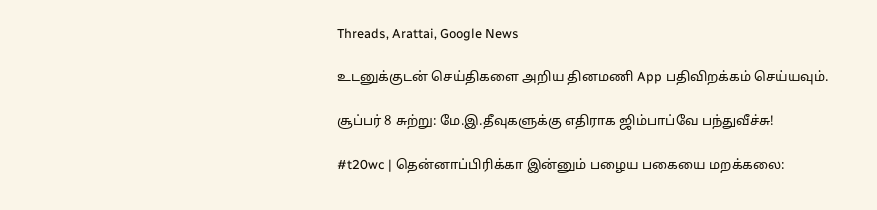Threads, Arattai, Google News

உடனுக்குடன் செய்திகளை அறிய தினமணி App பதிவிறக்கம் செய்யவும்.

சூப்பர் 8 சுற்று: மே.இ.தீவுகளுக்கு எதிராக ஜிம்பாப்வே பந்துவீச்சு!

#t20wc | தென்னாப்பிரிக்கா இன்னும் பழைய பகையை மறக்கலை: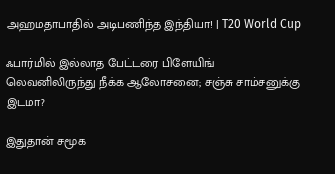அஹமதாபாதில் அடிபணிந்த இந்தியா! | T20 World Cup

ஃபார்மில் இல்லாத பேட்டரை பிளேயிங் லெவனிலிருந்து நீக்க ஆலோசனை; சஞ்சு சாம்சனுக்கு இடமா?

இதுதான் சமூக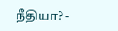நீதியா? -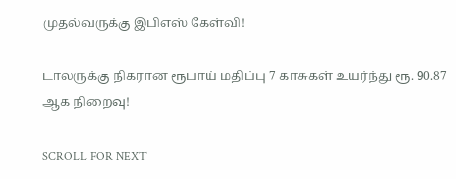முதல்வருக்கு இபிஎஸ் கேள்வி!

டாலருக்கு நிகரான ரூபாய் மதிப்பு 7 காசுகள் உயர்ந்து ரூ. 90.87 ஆக நிறைவு!

SCROLL FOR NEXT